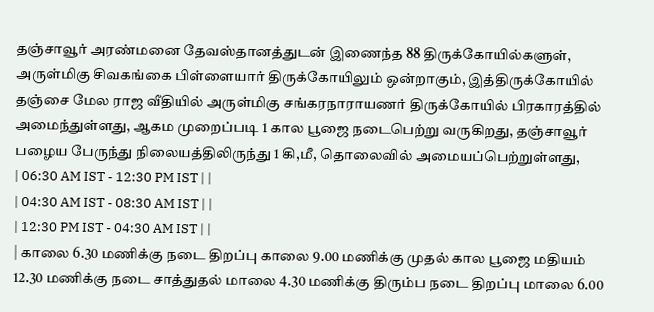தஞ்சாவூர் அரண்மனை தேவஸ்தானத்துடன் இணைந்த 88 திருக்கோயில்களுள், அருள்மிகு சிவகங்கை பிள்ளையார் திருக்கோயிலும் ஒன்றாகும், இத்திருக்கோயில் தஞ்சை மேல ராஜ வீதியில் அருள்மிகு சங்கரநாராயணர் திருக்கோயில் பிரகாரத்தில் அமைந்துள்ளது, ஆகம முறைப்படி 1 கால பூஜை நடைபெற்று வருகிறது, தஞ்சாவூர் பழைய பேருந்து நிலையத்திலிருந்து 1 கி,மீ, தொலைவில் அமையப்பெற்றுள்ளது,
| 06:30 AM IST - 12:30 PM IST | |
| 04:30 AM IST - 08:30 AM IST | |
| 12:30 PM IST - 04:30 AM IST | |
| காலை 6.30 மணிக்கு நடை திறப்பு காலை 9.00 மணிக்கு முதல் கால பூஜை மதியம் 12.30 மணிக்கு நடை சாத்துதல் மாலை 4.30 மணிக்கு திரும்ப நடை திறப்பு மாலை 6.00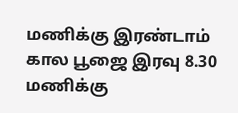மணிக்கு இரண்டாம் கால பூஜை இரவு 8.30 மணிக்கு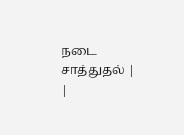நடை சாத்துதல் | |